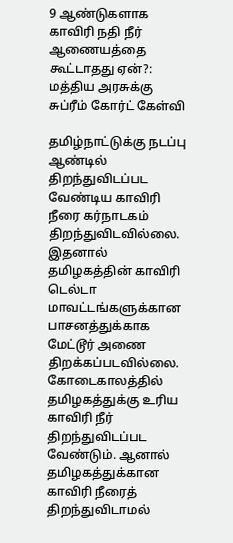9 ஆண்டுகளாக காவிரி நதி நீர் ஆணையத்தை கூட்டாதது ஏன்?: மத்திய அரசுக்கு சுப்ரீம் கோர்ட் கேள்வி

தமிழ்நாட்டுக்கு நடப்பு ஆண்டில் திறந்துவிடப்பட வேண்டிய காவிரி நீரை கர்நாடகம் திறந்துவிடவில்லை. இதனால் தமிழகத்தின் காவிரி டெல்டா மாவட்டங்களுக்கான பாசனத்துக்காக மேட்டூர் அணை திறக்கப்படவில்லை. கோடைகாலத்தில் தமிழகத்துக்கு உரிய காவிரி நீர் திறந்துவிடப்பட வேண்டும். ஆனால் தமிழகத்துக்கான காவிரி நீரைத் திறந்துவிடாமல்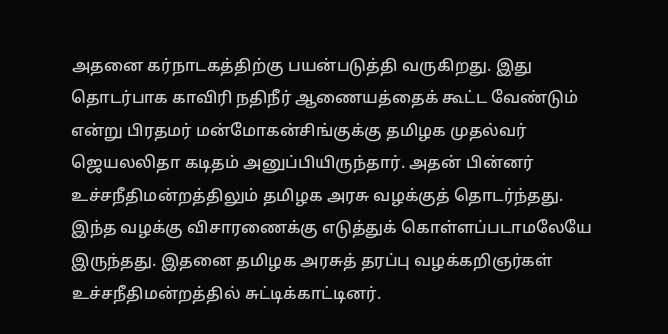அதனை கர்நாடகத்திற்கு பயன்படுத்தி வருகிறது. இது தொடர்பாக காவிரி நதிநீர் ஆணையத்தைக் கூட்ட வேண்டும் என்று பிரதமர் மன்மோகன்சிங்குக்கு தமிழக முதல்வர் ஜெயலலிதா கடிதம் அனுப்பியிருந்தார். அதன் பின்னர் உச்சநீதிமன்றத்திலும் தமிழக அரசு வழக்குத் தொடர்ந்தது. இந்த வழக்கு விசாரணைக்கு எடுத்துக் கொள்ளப்படாமலேயே இருந்தது. இதனை தமிழக அரசுத் தரப்பு வழக்கறிஞர்கள் உச்சநீதிமன்றத்தில் சுட்டிக்காட்டினர்.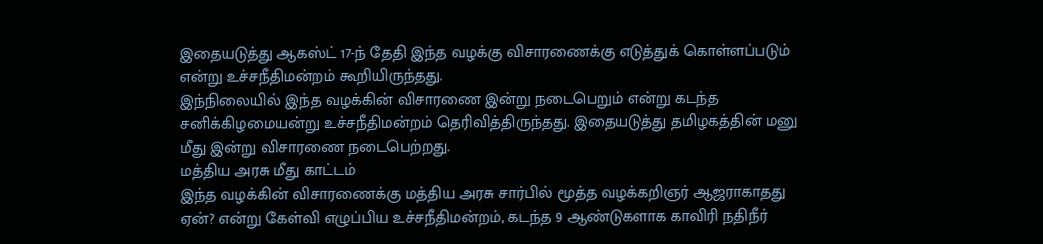இதையடுத்து ஆகஸ்ட் 17-ந் தேதி இந்த வழக்கு விசாரணைக்கு எடுத்துக் கொள்ளப்படும் என்று உச்சநீதிமன்றம் கூறியிருந்தது.
இந்நிலையில் இந்த வழக்கின் விசாரணை இன்று நடைபெறும் என்று கடந்த சனிக்கிழமையன்று உச்சநீதிமன்றம் தெரிவித்திருந்தது. இதையடுத்து தமிழகத்தின் மனு மீது இன்று விசாரணை நடைபெற்றது.
மத்திய அரசு மீது காட்டம்
இந்த வழக்கின் விசாரணைக்கு மத்திய அரசு சார்பில் மூத்த வழக்கறிஞர் ஆஜராகாதது ஏன்? என்று கேள்வி எழுப்பிய உச்சநீதிமன்றம், கடந்த 9 ஆண்டுகளாக காவிரி நதிநீர்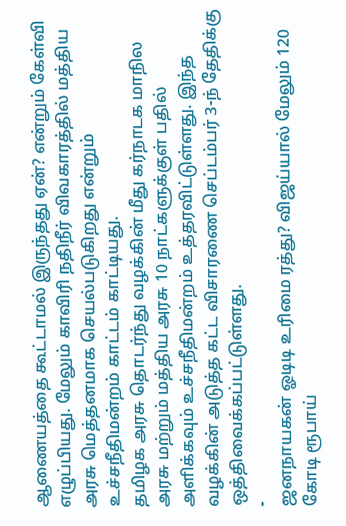ஆணையத்தை கூட்டாமல் இருந்தது ஏன்? என்றும் கேள்வி எழுப்பியது. மேலும் காவிரி நதிநீர் விவகாரத்தில் மத்திய அரசு மெத்தனமாக செயல்படுகிறது என்றும் உச்சநீதிமன்றம் காட்டம் காட்டியது.
தமிழக அரசு தொடர்ந்து வழக்கின் மீது கர்நாடக மாநில அரசு மற்றும் மத்திய அரசு 10 நாட்களுக்குள் பதில் அளிக்கவும் உச்சநீதிமன்றம் உத்தரவிட்டுள்ளது. இந்த வழக்கின் அடுத்த கட்ட விசாரணை செப்டம்பர் 3-ந் தேதிக்கு ஒத்திவைக்கப்பட்டுள்ளது.
-
ஜனநாயகன் ஓடிடி உரிமை ரத்து? விஜய்யால் மேலும் 120 கோடி ரூபாய்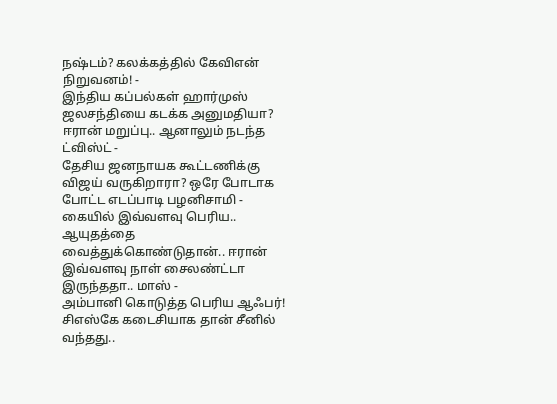நஷ்டம்? கலக்கத்தில் கேவிஎன் நிறுவனம்! -
இந்திய கப்பல்கள் ஹார்முஸ் ஜலசந்தியை கடக்க அனுமதியா? ஈரான் மறுப்பு.. ஆனாலும் நடந்த ட்விஸ்ட் -
தேசிய ஜனநாயக கூட்டணிக்கு விஜய் வருகிறாரா? ஒரே போடாக போட்ட எடப்பாடி பழனிசாமி -
கையில் இவ்வளவு பெரிய.. ஆயுதத்தை வைத்துக்கொண்டுதான்.. ஈரான் இவ்வளவு நாள் சைலண்ட்டா இருந்ததா.. மாஸ் -
அம்பானி கொடுத்த பெரிய ஆஃபர்! சிஎஸ்கே கடைசியாக தான் சீனில் வந்தது..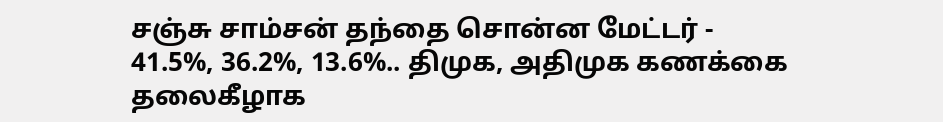சஞ்சு சாம்சன் தந்தை சொன்ன மேட்டர் -
41.5%, 36.2%, 13.6%.. திமுக, அதிமுக கணக்கை தலைகீழாக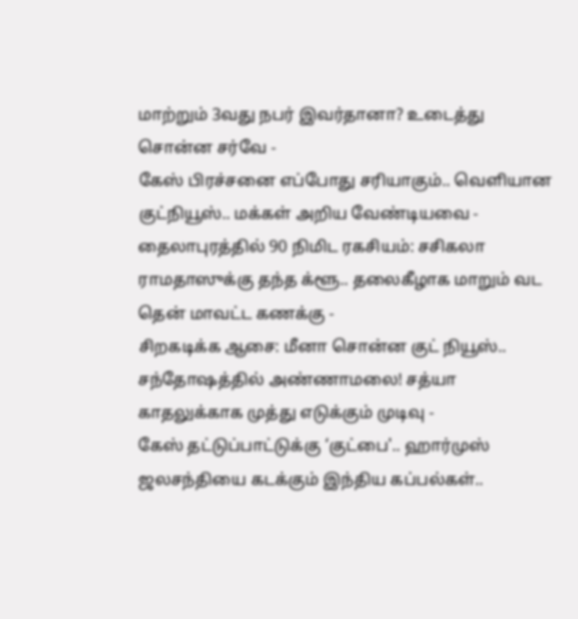மாற்றும் 3வது நபர் இவர்தானா? உடைத்து சொன்ன சர்வே -
கேஸ் பிரச்சனை எப்போது சரியாகும்.. வெளியான குட்நியூஸ்.. மக்கள் அறிய வேண்டியவை -
தைலாபுரத்தில் 90 நிமிட ரகசியம்: சசிகலா ராமதாஸுக்கு தந்த க்ளூ.. தலைகீழாக மாறும் வட தென் மாவட்ட கணக்கு -
சிறகடிக்க ஆசை: மீனா சொன்ன குட் நியூஸ்.. சந்தோஷத்தில் அண்ணாமலை! சத்யா காதலுக்காக முத்து எடுக்கும் முடிவு -
கேஸ் தட்டுப்பாட்டுக்கு ‘குட்பை'.. ஹார்முஸ் ஜலசந்தியை கடக்கும் இந்திய கப்பல்கள்..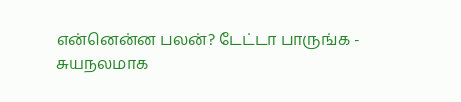என்னென்ன பலன்? டேட்டா பாருங்க -
சுயநலமாக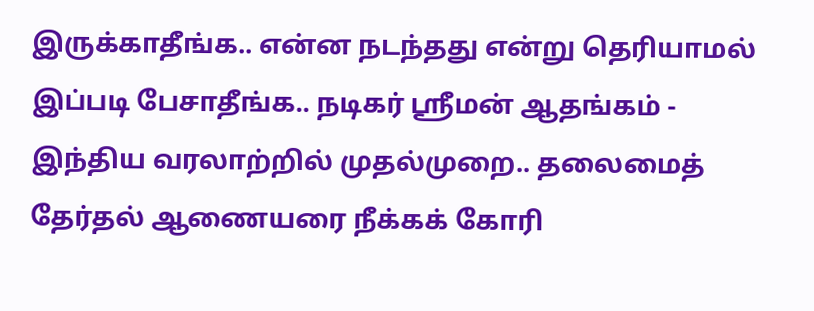இருக்காதீங்க.. என்ன நடந்தது என்று தெரியாமல் இப்படி பேசாதீங்க.. நடிகர் ஸ்ரீமன் ஆதங்கம் -
இந்திய வரலாற்றில் முதல்முறை.. தலைமைத் தேர்தல் ஆணையரை நீக்கக் கோரி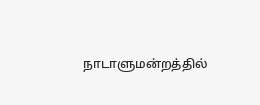நாடாளுமன்றத்தில்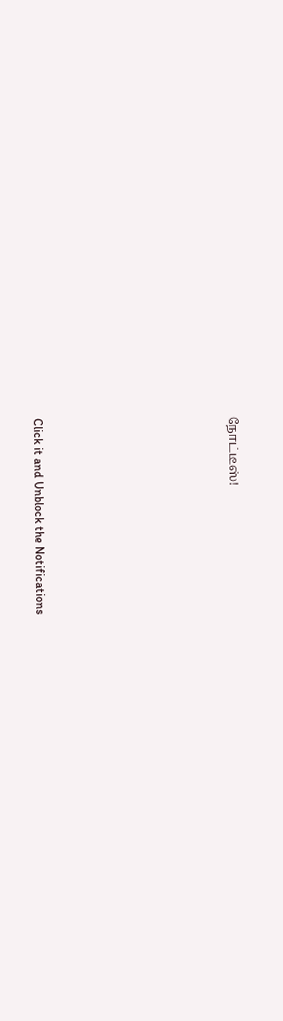நோட்டீஸ்!












Click it and Unblock the Notifications